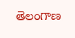తెలంగాణ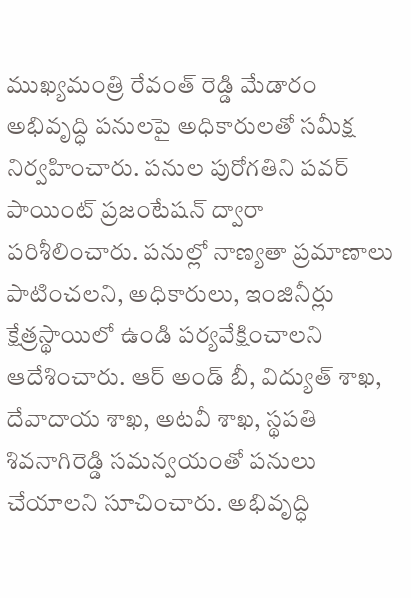ముఖ్యమంత్రి రేవంత్ రెడ్డి మేడారం అభివృద్ధి పనులపై అధికారులతో సమీక్ష నిర్వహించారు. పనుల పురోగతిని పవర్ పాయింట్ ప్రజంటేషన్ ద్వారా పరిశీలించారు. పనుల్లో నాణ్యతా ప్రమాణాలు పాటించలని, అధికారులు, ఇంజినీర్లు క్షేత్రస్థాయిలో ఉండి పర్యవేక్షించాలని ఆదేశించారు. ఆర్ అండ్ బీ, విద్యుత్ శాఖ, దేవాదాయ శాఖ, అటవీ శాఖ, స్థపతి శివనాగిరెడ్డి సమన్వయంతో పనులు చేయాలని సూచించారు. అభివృద్ధి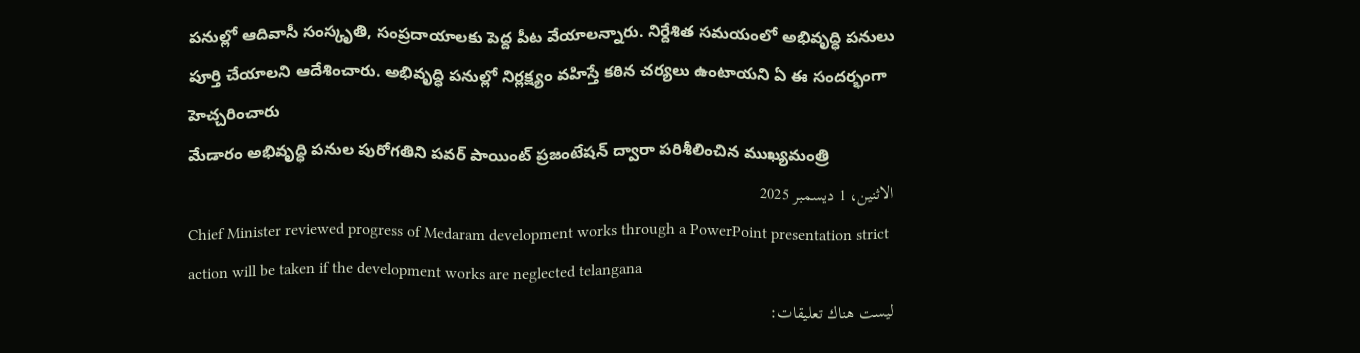పనుల్లో ఆదివాసీ సంస్కృతి, సంప్రదాయాలకు పెద్ద పీట వేయాలన్నారు. నిర్దేశిత సమయంలో అభివృద్ధి పనులు పూర్తి చేయాలని ఆదేశించారు. అభివృద్ధి పనుల్లో నిర్లక్ష్యం వహిస్తే కఠిన చర్యలు ఉంటాయని ఏ ఈ సందర్భంగా హెచ్చరించారు
మేడారం అభివృద్ధి పనుల పురోగతిని పవర్ పాయింట్ ప్రజంటేషన్ ద్వారా పరిశీలించిన ముఖ్యమంత్రి
الاثنين، 1 ديسمبر 2025
Chief Minister reviewed progress of Medaram development works through a PowerPoint presentation strict action will be taken if the development works are neglected telangana
ليست هناك تعليقات: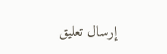إرسال تعليق